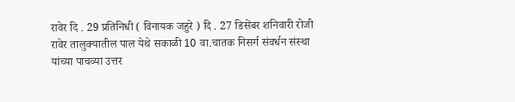रावेर दि . 29 प्रतिनिधी ( विनायक जहुरे ) दि . 27 डिसेंबर शनिवारी रोजी रावेर तालुक्यातील पाल येथे सकाळी 10 वा.चातक निसर्ग संवर्धन संस्था यांच्या पाचव्या उत्तर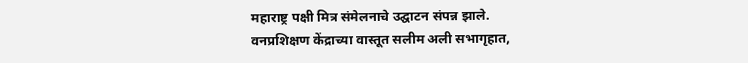महाराष्ट्र पक्षी मित्र संमेलनाचे उद्घाटन संपन्न झाले.
वनप्रशिक्षण केंद्राच्या वास्तूत सलीम अली सभागृहात,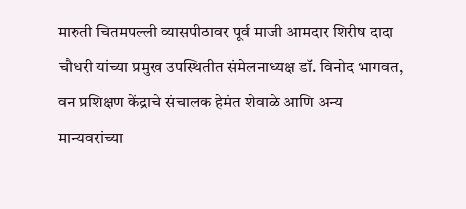मारुती चितमपल्ली व्यासपीठावर पूर्व माजी आमदार शिरीष दादा चौधरी यांच्या प्रमुख उपस्थितीत संमेलनाध्यक्ष डॉ. विनोद भागवत, वन प्रशिक्षण केंद्राचे संचालक हेमंत शेवाळे आणि अन्य मान्यवरांच्या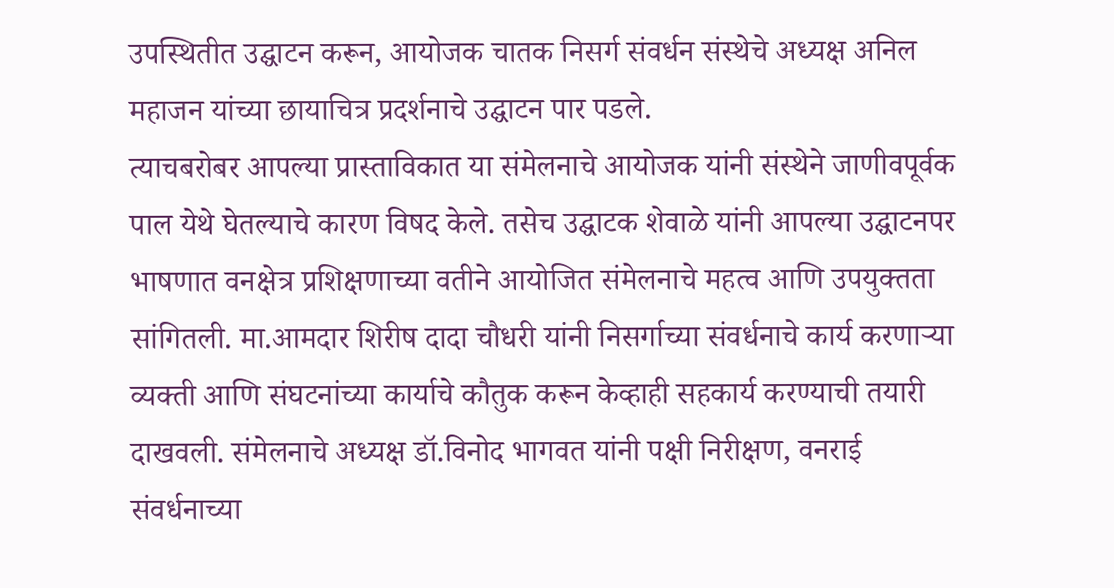उपस्थितीत उद्घाटन करून, आयोजक चातक निसर्ग संवर्धन संस्थेचे अध्यक्ष अनिल महाजन यांच्या छायाचित्र प्रदर्शनाचे उद्घाटन पार पडले.
त्याचबरोबर आपल्या प्रास्ताविकात या संमेलनाचे आयोजक यांनी संस्थेने जाणीवपूर्वक पाल येथे घेतल्याचे कारण विषद केले. तसेच उद्घाटक शेवाळे यांनी आपल्या उद्घाटनपर भाषणात वनक्षेत्र प्रशिक्षणाच्या वतीने आयोजित संमेलनाचे महत्व आणि उपयुक्तता सांगितली. मा.आमदार शिरीष दादा चौधरी यांनी निसर्गाच्या संवर्धनाचे कार्य करणाऱ्या व्यक्ती आणि संघटनांच्या कार्याचे कौतुक करून केव्हाही सहकार्य करण्याची तयारी दाखवली. संमेलनाचे अध्यक्ष डॉ.विनोद भागवत यांनी पक्षी निरीक्षण, वनराई संवर्धनाच्या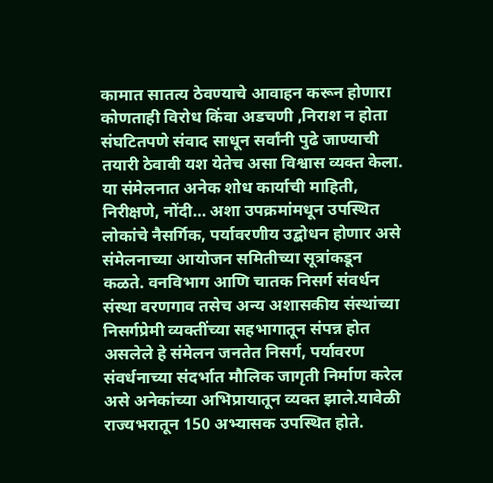कामात सातत्य ठेवण्याचे आवाहन करून होणारा कोणताही विरोध किंवा अडचणी ,निराश न होता संघटितपणे संवाद साधून सर्वांनी पुढे जाण्याची तयारी ठेवावी यश येतेच असा विश्वास व्यक्त केला.
या संमेलनात अनेक शोध कार्याची माहिती, निरीक्षणे, नोंदी… अशा उपक्रमांमधून उपस्थित लोकांचे नैसर्गिक, पर्यावरणीय उद्बोधन होणार असे संमेलनाच्या आयोजन समितीच्या सूत्रांकडून कळते. वनविभाग आणि चातक निसर्ग संवर्धन संस्था वरणगाव तसेच अन्य अशासकीय संस्थांच्या निसर्गप्रेमी व्यक्तींच्या सहभागातून संपन्न होत असलेले हे संमेलन जनतेत निसर्ग, पर्यावरण संवर्धनाच्या संदर्भात मौलिक जागृती निर्माण करेल असे अनेकांच्या अभिप्रायातून व्यक्त झाले.यावेळी राज्यभरातून 150 अभ्यासक उपस्थित होते.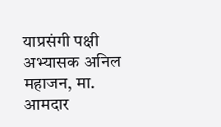याप्रसंगी पक्षी अभ्यासक अनिल महाजन, मा. आमदार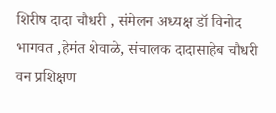शिरीष दादा चौधरी , संमेलन अध्यक्ष डॉ विनोद भागवत ,हेमंत शेवाळे, संचालक दादासाहेब चौधरी वन प्रशिक्षण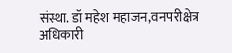संस्था. डॉ महेश महाजन,वनपरीक्षेत्र अधिकारी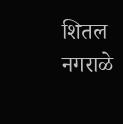शितल नगराळे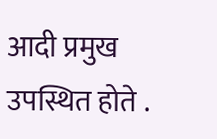आदी प्रमुख उपस्थित होते .